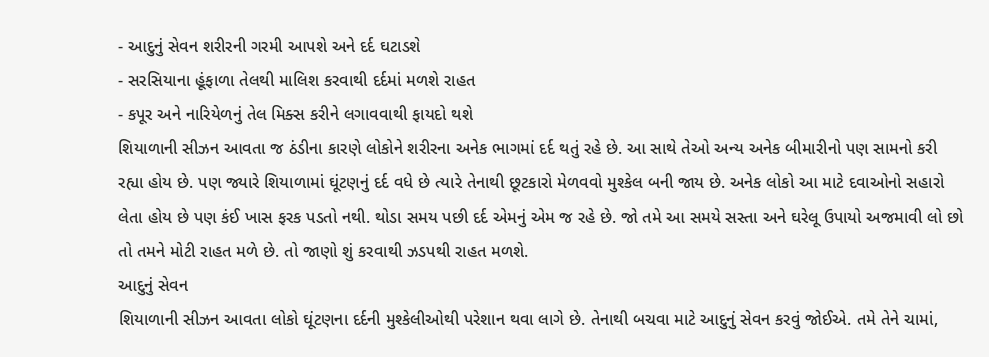- આદુનું સેવન શરીરની ગરમી આપશે અને દર્દ ઘટાડશે
- સરસિયાના હૂંફાળા તેલથી માલિશ કરવાથી દર્દમાં મળશે રાહત
- કપૂર અને નારિયેળનું તેલ મિક્સ કરીને લગાવવાથી ફાયદો થશે
શિયાળાની સીઝન આવતા જ ઠંડીના કારણે લોકોને શરીરના અનેક ભાગમાં દર્દ થતું રહે છે. આ સાથે તેઓ અન્ય અનેક બીમારીનો પણ સામનો કરી રહ્યા હોય છે. પણ જ્યારે શિયાળામાં ઘૂંટણનું દર્દ વધે છે ત્યારે તેનાથી છૂટકારો મેળવવો મુશ્કેલ બની જાય છે. અનેક લોકો આ માટે દવાઓનો સહારો લેતા હોય છે પણ કંઈ ખાસ ફરક પડતો નથી. થોડા સમય પછી દર્દ એમનું એમ જ રહે છે. જો તમે આ સમયે સસ્તા અને ઘરેલૂ ઉપાયો અજમાવી લો છો તો તમને મોટી રાહત મળે છે. તો જાણો શું કરવાથી ઝડપથી રાહત મળશે.
આદુનું સેવન
શિયાળાની સીઝન આવતા લોકો ઘૂંટણના દર્દની મુશ્કેલીઓથી પરેશાન થવા લાગે છે. તેનાથી બચવા માટે આદુનું સેવન કરવું જોઈએ. તમે તેને ચામાં,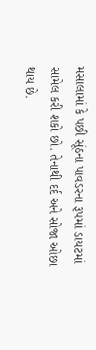મસાલામાં કે પછી સૂંઠના પાવડરના રૂપમાં ડાયટમાં સામેલ કરી શકો છો. તેનાથી દર્દ અને સોજા ઓછા થાય છે.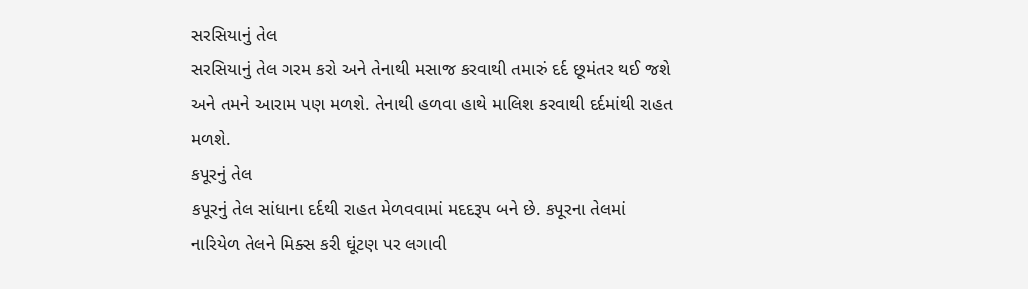સરસિયાનું તેલ
સરસિયાનું તેલ ગરમ કરો અને તેનાથી મસાજ કરવાથી તમારું દર્દ છૂમંતર થઈ જશે અને તમને આરામ પણ મળશે. તેનાથી હળવા હાથે માલિશ કરવાથી દર્દમાંથી રાહત મળશે.
કપૂરનું તેલ
કપૂરનું તેલ સાંધાના દર્દથી રાહત મેળવવામાં મદદરૂપ બને છે. કપૂરના તેલમાં નારિયેળ તેલને મિક્સ કરી ઘૂંટણ પર લગાવી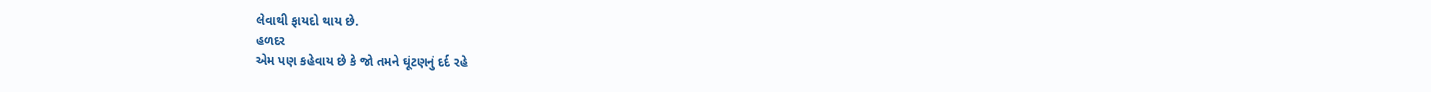લેવાથી ફાયદો થાય છે.
હળદર
એમ પણ કહેવાય છે કે જો તમને ઘૂંટણનું દર્દ રહે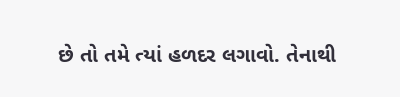છે તો તમે ત્યાં હળદર લગાવો. તેનાથી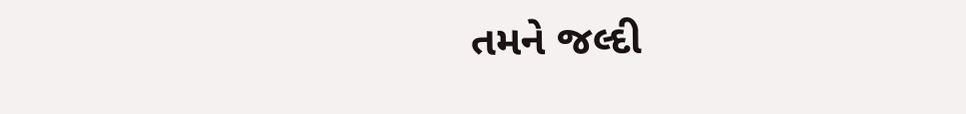તમને જલ્દી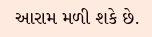આરામ મળી શકે છે.